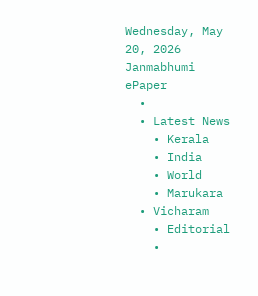Wednesday, May 20, 2026
Janmabhumi
ePaper
  •
  • Latest News
    • Kerala
    • India
    • World
    • Marukara
  • Vicharam
    • Editorial
    •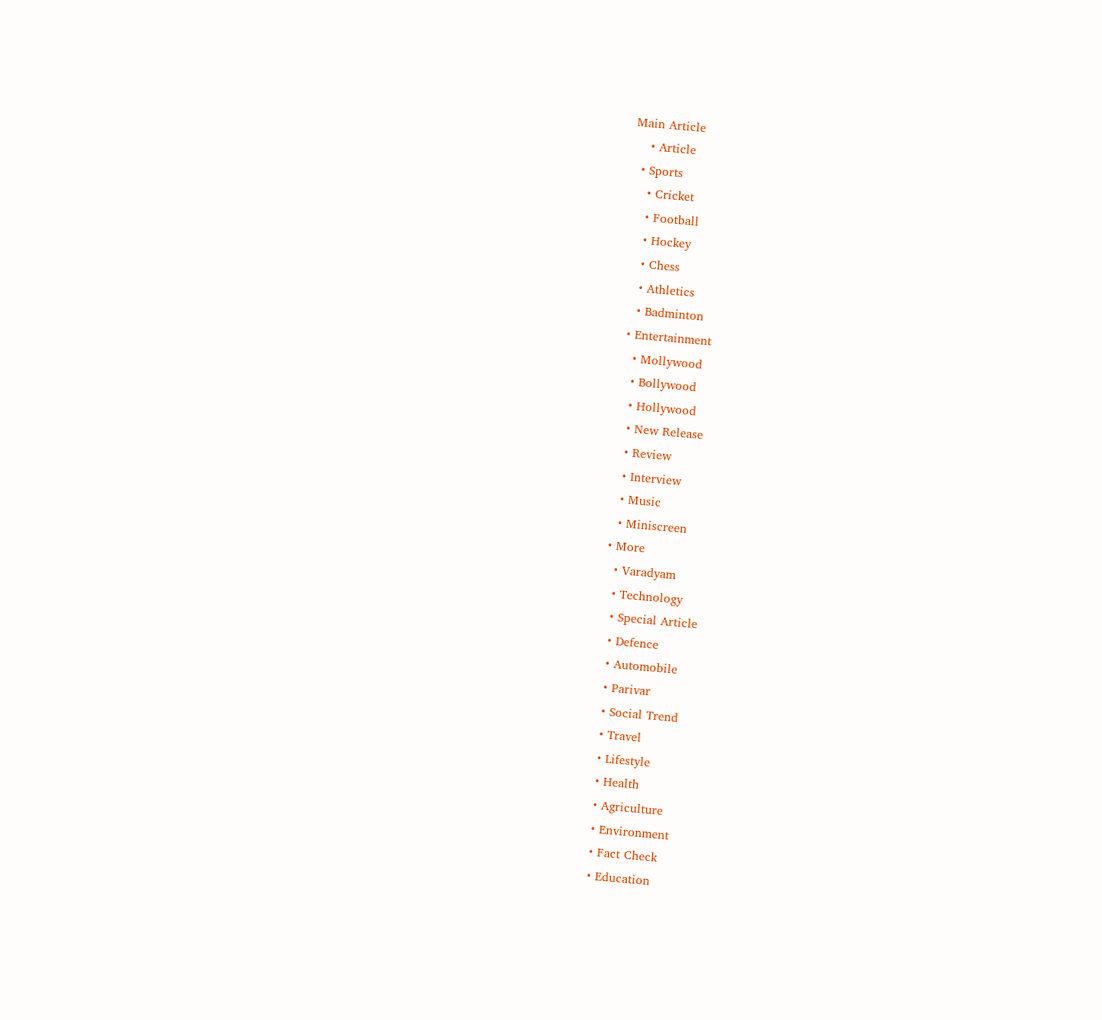Main Article
    • Article
  • Sports
    • Cricket
    • Football
    • Hockey
    • Chess
    • Athletics
    • Badminton
  • Entertainment
    • Mollywood
    • Bollywood
    • Hollywood
    • New Release
    • Review
    • Interview
    • Music
    • Miniscreen
  • More
    • Varadyam
    • Technology
    • Special Article
    • Defence
    • Automobile
    • Parivar
    • Social Trend
    • Travel
    • Lifestyle
    • Health
    • Agriculture
    • Environment
    • Fact Check
    • Education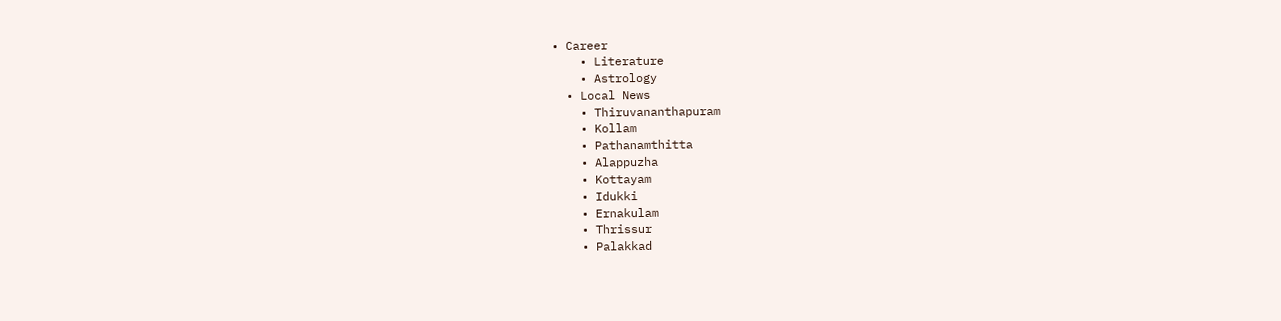• Career
    • Literature
    • Astrology
  • Local News
    • Thiruvananthapuram
    • Kollam
    • Pathanamthitta
    • Alappuzha
    • Kottayam
    • Idukki
    • Ernakulam
    • Thrissur
    • Palakkad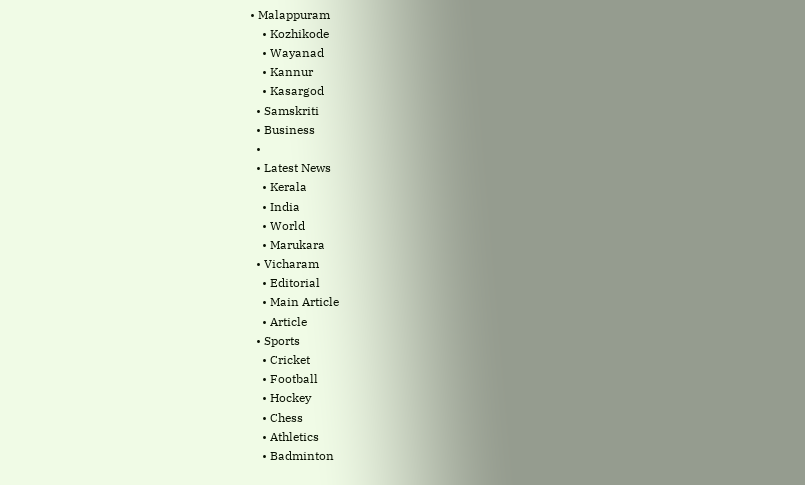• Malappuram
    • Kozhikode
    • Wayanad
    • Kannur
    • Kasargod
  • Samskriti
  • Business
  •
  • Latest News
    • Kerala
    • India
    • World
    • Marukara
  • Vicharam
    • Editorial
    • Main Article
    • Article
  • Sports
    • Cricket
    • Football
    • Hockey
    • Chess
    • Athletics
    • Badminton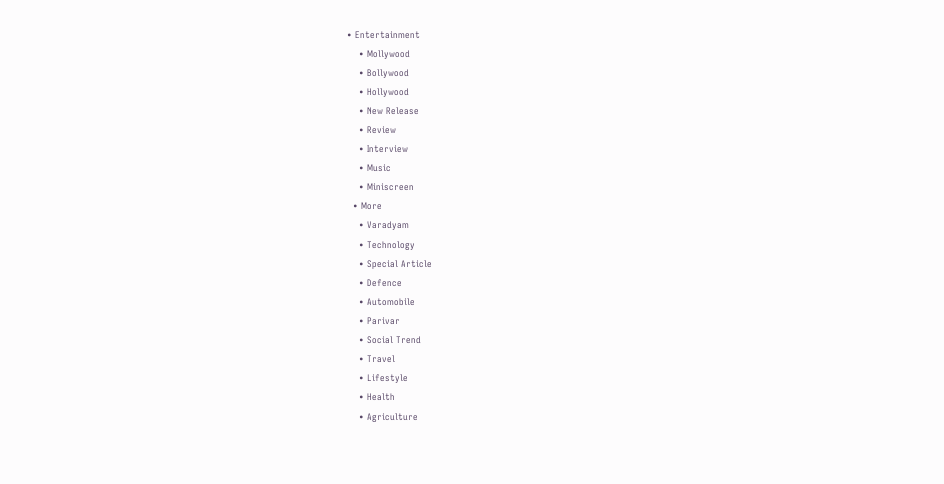• Entertainment
    • Mollywood
    • Bollywood
    • Hollywood
    • New Release
    • Review
    • Interview
    • Music
    • Miniscreen
  • More
    • Varadyam
    • Technology
    • Special Article
    • Defence
    • Automobile
    • Parivar
    • Social Trend
    • Travel
    • Lifestyle
    • Health
    • Agriculture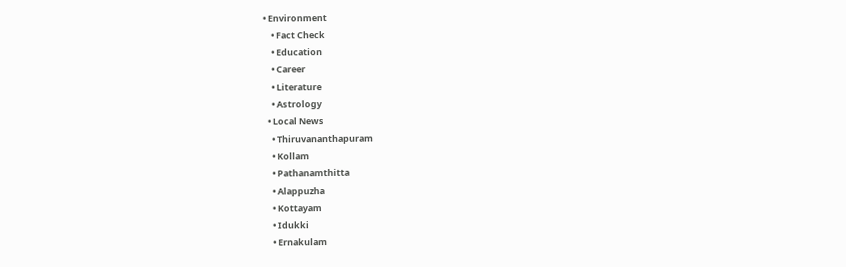• Environment
    • Fact Check
    • Education
    • Career
    • Literature
    • Astrology
  • Local News
    • Thiruvananthapuram
    • Kollam
    • Pathanamthitta
    • Alappuzha
    • Kottayam
    • Idukki
    • Ernakulam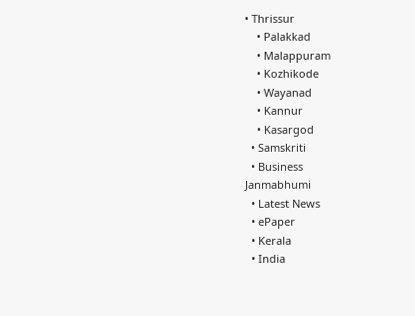• Thrissur
    • Palakkad
    • Malappuram
    • Kozhikode
    • Wayanad
    • Kannur
    • Kasargod
  • Samskriti
  • Business
Janmabhumi
  • Latest News
  • ePaper
  • Kerala
  • India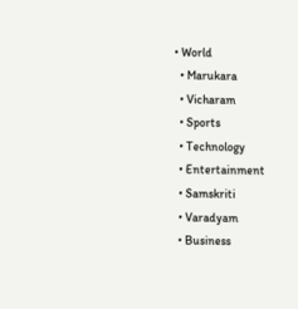• World
  • Marukara
  • Vicharam
  • Sports
  • Technology
  • Entertainment
  • Samskriti
  • Varadyam
  • Business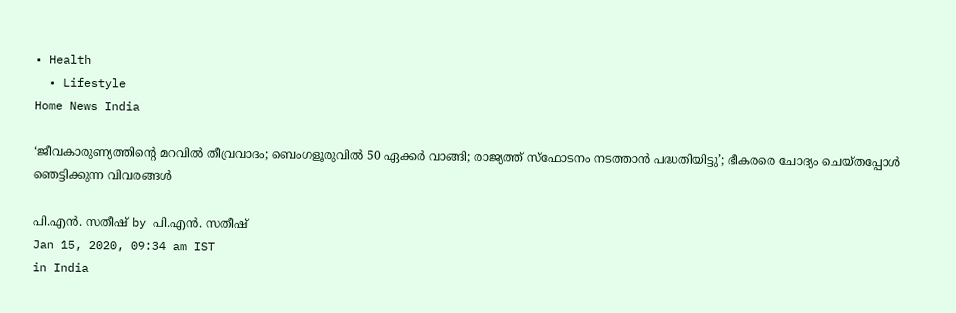• Health
  • Lifestyle
Home News India

‘ജീവകാരുണ്യത്തിന്റെ മറവില്‍ തീവ്രവാദം; ബെംഗളൂരുവില്‍ 50 ഏക്കര്‍ വാങ്ങി; രാജ്യത്ത് സ്‌ഫോടനം നടത്താന്‍ പദ്ധതിയിട്ടു’; ഭീകരരെ ചോദ്യം ചെയ്തപ്പോള്‍ ഞെട്ടിക്കുന്ന വിവരങ്ങള്‍

പി.എന്‍. സതീഷ് by പി.എന്‍. സതീഷ്
Jan 15, 2020, 09:34 am IST
in India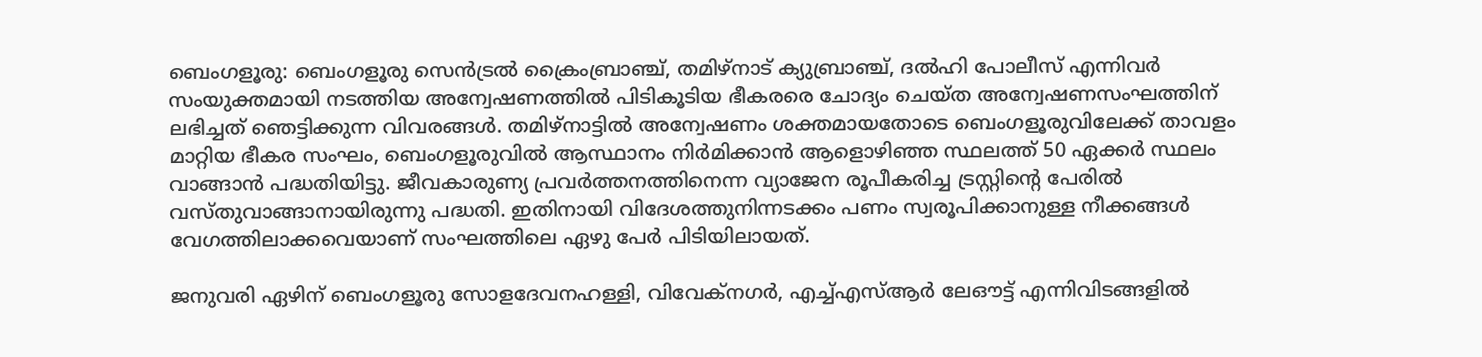ബെംഗളൂരു: ബെംഗളൂരു സെന്‍ട്രല്‍ ക്രൈംബ്രാഞ്ച്, തമിഴ്‌നാട് ക്യുബ്രാഞ്ച്, ദല്‍ഹി പോലീസ് എന്നിവര്‍ സംയുക്തമായി നടത്തിയ അന്വേഷണത്തില്‍ പിടികൂടിയ ഭീകരരെ ചോദ്യം ചെയ്ത അന്വേഷണസംഘത്തിന് ലഭിച്ചത് ഞെട്ടിക്കുന്ന വിവരങ്ങള്‍. തമിഴ്‌നാട്ടില്‍ അന്വേഷണം ശക്തമായതോടെ ബെംഗളൂരുവിലേക്ക് താവളം മാറ്റിയ ഭീകര സംഘം, ബെംഗളൂരുവില്‍ ആസ്ഥാനം നിര്‍മിക്കാന്‍ ആളൊഴിഞ്ഞ സ്ഥലത്ത് 50 ഏക്കര്‍ സ്ഥലം വാങ്ങാന്‍ പദ്ധതിയിട്ടു. ജീവകാരുണ്യ പ്രവര്‍ത്തനത്തിനെന്ന വ്യാജേന രൂപീകരിച്ച ട്രസ്റ്റിന്റെ പേരില്‍ വസ്തുവാങ്ങാനായിരുന്നു പദ്ധതി. ഇതിനായി വിദേശത്തുനിന്നടക്കം പണം സ്വരൂപിക്കാനുള്ള നീക്കങ്ങള്‍ വേഗത്തിലാക്കവെയാണ് സംഘത്തിലെ ഏഴു പേര്‍ പിടിയിലായത്.

ജനുവരി ഏഴിന് ബെംഗളൂരു സോളദേവനഹള്ളി, വിവേക്‌നഗര്‍, എച്ച്എസ്ആര്‍ ലേഔട്ട് എന്നിവിടങ്ങളില്‍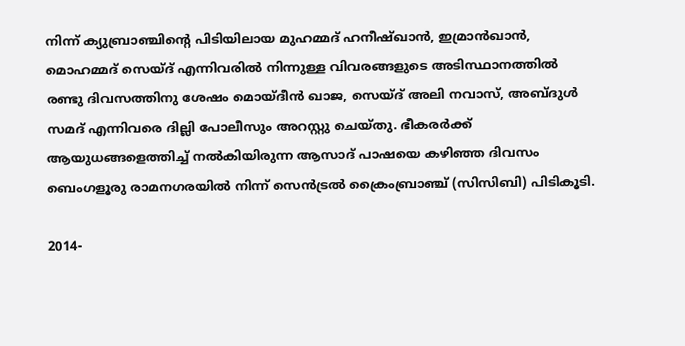നിന്ന് ക്യുബ്രാഞ്ചിന്റെ പിടിയിലായ മുഹമ്മദ് ഹനീഷ്ഖാന്‍, ഇമ്രാന്‍ഖാന്‍, മൊഹമ്മദ് സെയ്ദ് എന്നിവരില്‍ നിന്നുള്ള വിവരങ്ങളുടെ അടിസ്ഥാനത്തില്‍ രണ്ടു ദിവസത്തിനു ശേഷം മൊയ്ദീന്‍ ഖാജ, സെയ്ദ് അലി നവാസ്, അബ്ദുള്‍ സമദ് എന്നിവരെ ദില്ലി പോലീസും അറസ്റ്റു ചെയ്തു. ഭീകരര്‍ക്ക് ആയുധങ്ങളെത്തിച്ച് നല്‍കിയിരുന്ന ആസാദ് പാഷയെ കഴിഞ്ഞ ദിവസം ബെംഗളൂരു രാമനഗരയില്‍ നിന്ന് സെന്‍ട്രല്‍ ക്രൈംബ്രാഞ്ച് (സിസിബി) പിടികൂടി.

2014-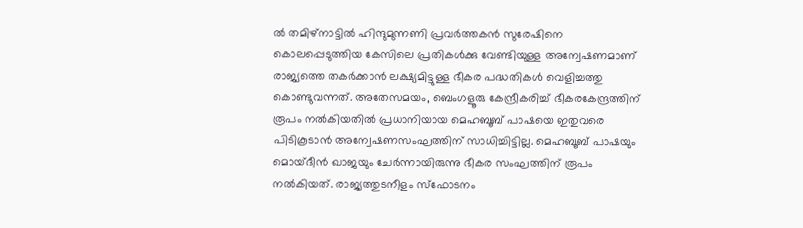ല്‍ തമിഴ്‌നാട്ടില്‍ ഹിന്ദുമുന്നണി പ്രവര്‍ത്തകന്‍ സുരേഷിനെ കൊലപ്പെടുത്തിയ കേസിലെ പ്രതികള്‍ക്കു വേണ്ടിയുള്ള അന്വേഷണമാണ് രാജ്യത്തെ തകര്‍ക്കാന്‍ ലക്ഷ്യമിട്ടുള്ള ഭീകര പദ്ധതികള്‍ വെളിച്ചത്തു കൊണ്ടുവന്നത്. അതേസമയം, ബെംഗളൂരു കേന്ദ്രീകരിച്ച് ഭീകരകേന്ദ്രത്തിന് രൂപം നല്‍കിയതില്‍ പ്രധാനിയായ മെഹബൂബ് പാഷയെ ഇതുവരെ പിടികൂടാന്‍ അന്വേഷണസംഘത്തിന് സാധിച്ചിട്ടില്ല. മെഹബൂബ് പാഷയും മൊയ്ദീന്‍ ഖാജയും ചേര്‍ന്നായിരുന്നു ഭീകര സംഘത്തിന് രൂപം നല്‍കിയത്. രാജ്യത്തുടനീളം സ്‌ഫോടനം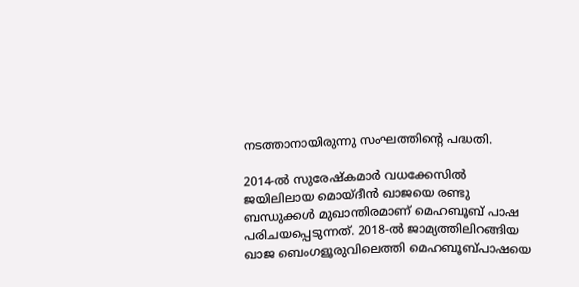നടത്താനായിരുന്നു സംഘത്തിന്റെ പദ്ധതി.

2014-ല്‍ സുരേഷ്‌കമാര്‍ വധക്കേസില്‍ ജയിലിലായ മൊയ്ദീന്‍ ഖാജയെ രണ്ടു ബന്ധുക്കള്‍ മുഖാന്തിരമാണ് മെഹബൂബ് പാഷ പരിചയപ്പെടുന്നത്. 2018-ല്‍ ജാമ്യത്തിലിറങ്ങിയ ഖാജ ബെംഗളൂരുവിലെത്തി മെഹബൂബ്പാഷയെ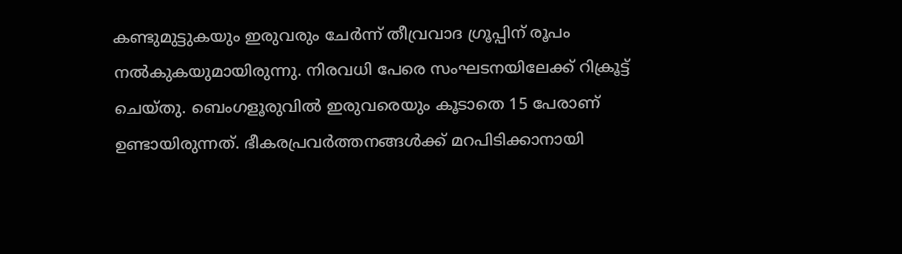കണ്ടുമുട്ടുകയും ഇരുവരും ചേര്‍ന്ന് തീവ്രവാദ ഗ്രൂപ്പിന് രൂപം നല്‍കുകയുമായിരുന്നു. നിരവധി പേരെ സംഘടനയിലേക്ക് റിക്രൂട്ട് ചെയ്തു. ബെംഗളൂരുവില്‍ ഇരുവരെയും കൂടാതെ 15 പേരാണ് ഉണ്ടായിരുന്നത്. ഭീകരപ്രവര്‍ത്തനങ്ങള്‍ക്ക് മറപിടിക്കാനായി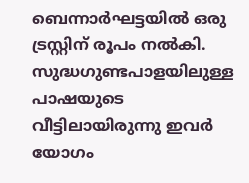ബെന്നാര്‍ഘട്ടയില്‍ ഒരു ട്രസ്റ്റിന് രൂപം നല്‍കി. സുദ്ധഗുണ്ടപാളയിലുള്ള പാഷയുടെ വീട്ടിലായിരുന്നു ഇവര്‍ യോഗം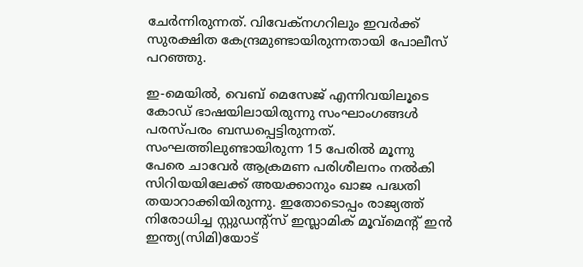ചേര്‍ന്നിരുന്നത്. വിവേക്‌നഗറിലും ഇവര്‍ക്ക് സുരക്ഷിത കേന്ദ്രമുണ്ടായിരുന്നതായി പോലീസ് പറഞ്ഞു.

ഇ-മെയില്‍, വെബ് മെസേജ് എന്നിവയിലൂടെ കോഡ് ഭാഷയിലായിരുന്നു സംഘാംഗങ്ങള്‍ പരസ്പരം ബന്ധപ്പെട്ടിരുന്നത്. സംഘത്തിലുണ്ടായിരുന്ന 15 പേരില്‍ മൂന്നു പേരെ ചാവേര്‍ ആക്രമണ പരിശീലനം നല്‍കി സിറിയയിലേക്ക് അയക്കാനും ഖാജ പദ്ധതി തയാറാക്കിയിരുന്നു. ഇതോടൊപ്പം രാജ്യത്ത് നിരോധിച്ച സ്റ്റുഡന്റ്‌സ് ഇസ്ലാമിക് മൂവ്‌മെന്റ് ഇന്‍ ഇന്ത്യ(സിമി)യോട്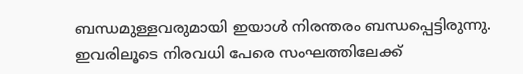ബന്ധമുള്ളവരുമായി ഇയാള്‍ നിരന്തരം ബന്ധപ്പെട്ടിരുന്നു. ഇവരിലൂടെ നിരവധി പേരെ സംഘത്തിലേക്ക്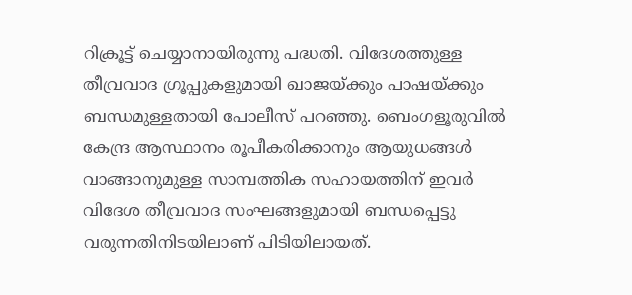റിക്രൂട്ട് ചെയ്യാനായിരുന്നു പദ്ധതി. വിദേശത്തുള്ള തീവ്രവാദ ഗ്രൂപ്പുകളുമായി ഖാജയ്‌ക്കും പാഷയ്‌ക്കും ബന്ധമുള്ളതായി പോലീസ് പറഞ്ഞു. ബെംഗളൂരുവില്‍ കേന്ദ്ര ആസ്ഥാനം രൂപീകരിക്കാനും ആയുധങ്ങള്‍ വാങ്ങാനുമുള്ള സാമ്പത്തിക സഹായത്തിന് ഇവര്‍ വിദേശ തീവ്രവാദ സംഘങ്ങളുമായി ബന്ധപ്പെട്ടു വരുന്നതിനിടയിലാണ് പിടിയിലായത്.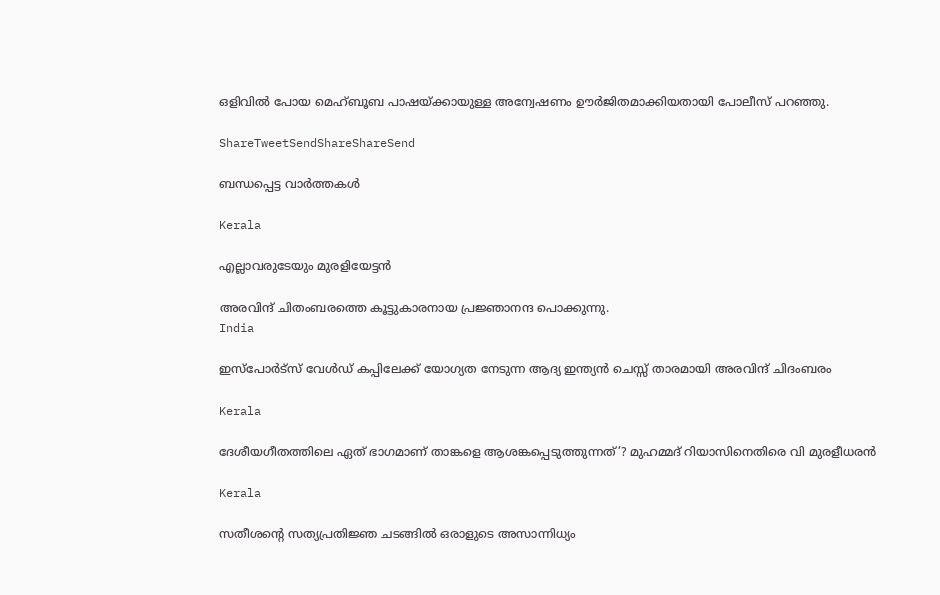ഒളിവില്‍ പോയ മെഹ്ബൂബ പാഷയ്‌ക്കായുള്ള അന്വേഷണം ഊര്‍ജിതമാക്കിയതായി പോലീസ് പറഞ്ഞു.

ShareTweetSendShareShareSend

ബന്ധപ്പെട്ട വാര്‍ത്തകള്‍

Kerala

എല്ലാവരുടേയും മുരളിയേട്ടന്‍

അരവിന്ദ് ചിതംബരത്തെ കൂട്ടുകാരനായ പ്രജ്ഞാനന്ദ പൊക്കുന്നു.
India

ഇസ്പോര്‍ട്സ് വേള്‍ഡ് കപ്പിലേക്ക് യോഗ്യത നേടുന്ന ആദ്യ ഇന്ത്യൻ ചെസ്സ് താരമായി അരവിന്ദ് ചിദംബരം

Kerala

ദേശീയഗീതത്തിലെ ഏത് ഭാഗമാണ് താങ്കളെ ആശങ്കപ്പെടുത്തുന്നത്’? മുഹമ്മദ് റിയാസിനെതിരെ വി മുരളീധരൻ

Kerala

സതീശന്റെ സത്യപ്രതിജ്ഞ ചടങ്ങില്‍ ഒരാളുടെ അസാന്നിധ്യം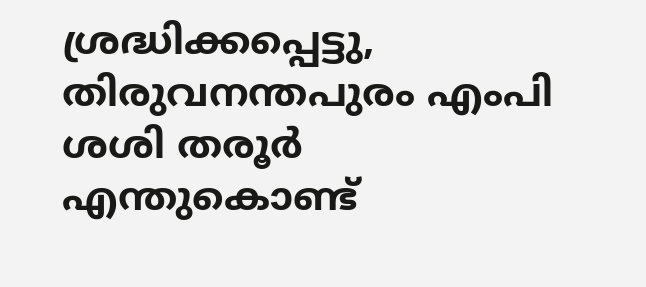ശ്രദ്ധിക്കപ്പെട്ടു, തിരുവനന്തപുരം എംപി ശശി തരൂര്‍ എന്തുകൊണ്ട്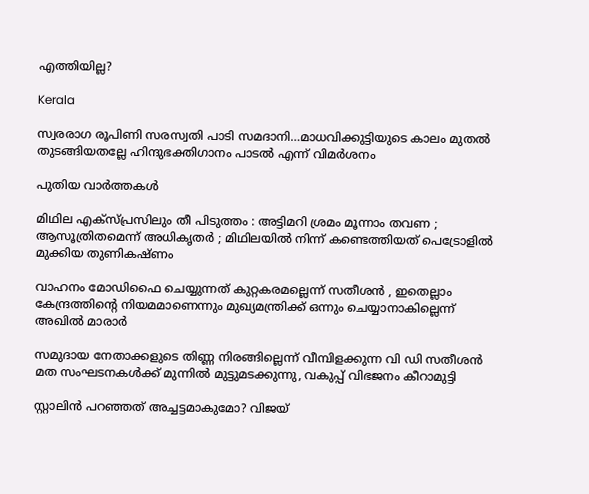എത്തിയില്ല?

Kerala

സ്വരരാഗ രൂപിണി സരസ്വതി പാടി സമദാനി…മാധവിക്കുട്ടിയുടെ കാലം മുതല്‍ തുടങ്ങിയതല്ലേ ഹിന്ദുഭക്തിഗാനം പാടല്‍ എന്ന് വിമര്‍ശനം

പുതിയ വാര്‍ത്തകള്‍

മിഥില എക്സ്പ്രസിലും തീ പിടുത്തം : അട്ടിമറി ശ്രമം മൂന്നാം തവണ ;  ആസൂത്രിതമെന്ന് അധികൃതർ ; മിഥിലയിൽ നിന്ന് കണ്ടെത്തിയത് പെട്രോളിൽ മുക്കിയ തുണികഷ്ണം

വാഹനം മോഡിഫൈ ചെയ്യുന്നത് കുറ്റകരമല്ലെന്ന് സതീശന്‍ , ഇതെല്ലാം കേന്ദ്രത്തിന്റെ നിയമമാണെന്നും മുഖ്യമന്ത്രിക്ക് ഒന്നും ചെയ്യാനാകില്ലെന്ന് അഖില്‍ മാരാര്‍

സമുദായ നേതാക്കളുടെ തിണ്ണ നിരങ്ങില്ലെന്ന് വീമ്പിളക്കുന്ന വി ഡി സതീശന്‍ മത സംഘടനകള്‍ക്ക് മുന്നില്‍ മുട്ടുമടക്കുന്നു, വകുപ്പ് വിഭജനം കീറാമുട്ടി

സ്റ്റാലിന്‍ പറഞ്ഞത് അച്ചട്ടമാകുമോ? വിജയ്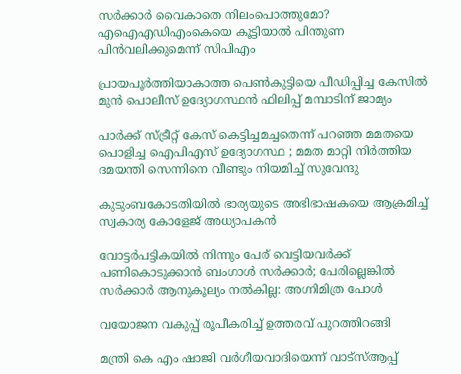സർക്കാര്‍ വൈകാതെ നിലംപൊത്തുമോ? എഐഎഡിഎംകെയെ കൂട്ടിയാൽ പിന്തുണ പിൻവലിക്കുമെന്ന് സിപിഎം

പ്രായപൂര്‍ത്തിയാകാത്ത പെണ്‍കുട്ടിയെ പീഡിപ്പിച്ച കേസില്‍ മുന്‍ പൊലീസ് ഉദ്യോഗസ്ഥന്‍ ഫിലിപ്പ് മമ്പാടിന് ജാമ്യം

പാർക്ക് സ്ട്രീറ്റ് കേസ് കെട്ടിച്ചമച്ചതെന്ന് പറഞ്ഞ മമതയെ പൊളിച്ച ഐപിഎസ് ഉദ്യോഗസ്ഥ ; മമത മാറ്റി നിർത്തിയ ദമയന്തി സെന്നിനെ വീണ്ടും നിയമിച്ച് സുവേന്ദു

കുടുംബകോടതിയില്‍ ഭാര്യയുടെ അഭിഭാഷകയെ ആക്രമിച്ച് സ്വകാര്യ കോളേജ് അധ്യാപകന്‍

വോട്ടര്‍പട്ടികയില്‍ നിന്നും പേര് വെട്ടിയവര്‍ക്ക് പണികൊടുക്കാന്‍ ബംഗാള്‍ സര്‍ക്കാര്‍; പേരില്ലെങ്കില്‍ സര്‍ക്കാര്‍ ആനുകൂല്യം നല്‍കില്ല: അഗ്നിമിത്ര പോള്‍

വയോജന വകുപ്പ് രൂപീകരിച്ച് ഉത്തരവ് പുറത്തിറങ്ങി

മന്ത്രി കെ എം ഷാജി വര്‍ഗീയവാദിയെന്ന് വാട്സ്ആപ്പ്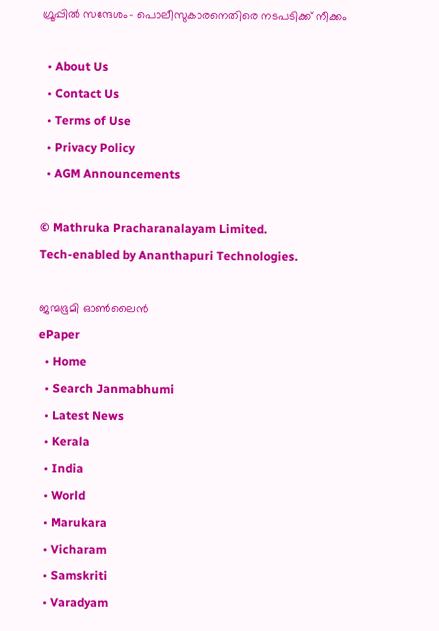ഗ്രൂപ്പില്‍ സന്ദേശം- പൊലീസുകാരനെതിരെ നടപടിക്ക് നീക്കം

  • About Us
  • Contact Us
  • Terms of Use
  • Privacy Policy
  • AGM Announcements

© Mathruka Pracharanalayam Limited.
Tech-enabled by Ananthapuri Technologies.

ജന്മഭൂമി ഓണ്‍ലൈന്‍
ePaper
  • Home
  • Search Janmabhumi
  • Latest News
  • Kerala
  • India
  • World
  • Marukara
  • Vicharam
  • Samskriti
  • Varadyam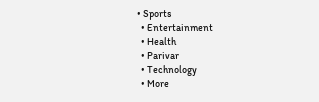• Sports
  • Entertainment
  • Health
  • Parivar
  • Technology
  • More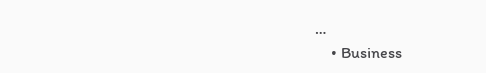…
    • Business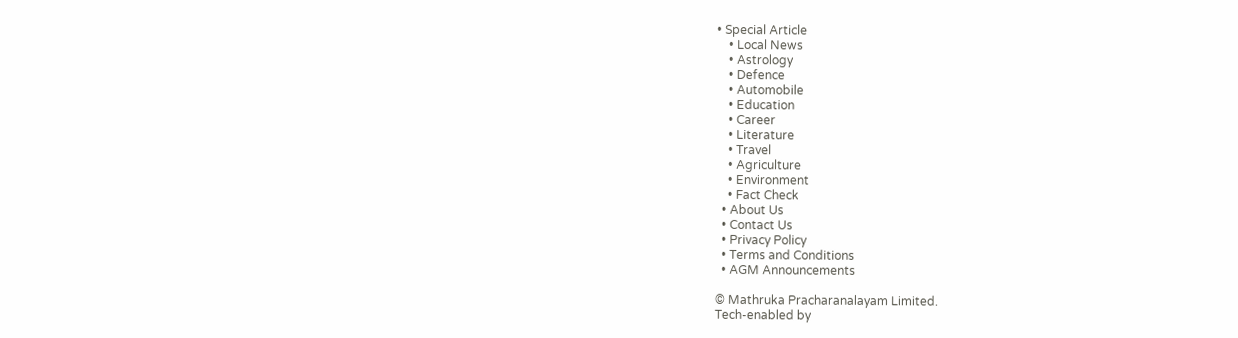• Special Article
    • Local News
    • Astrology
    • Defence
    • Automobile
    • Education
    • Career
    • Literature
    • Travel
    • Agriculture
    • Environment
    • Fact Check
  • About Us
  • Contact Us
  • Privacy Policy
  • Terms and Conditions
  • AGM Announcements

© Mathruka Pracharanalayam Limited.
Tech-enabled by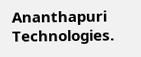Ananthapuri Technologies.